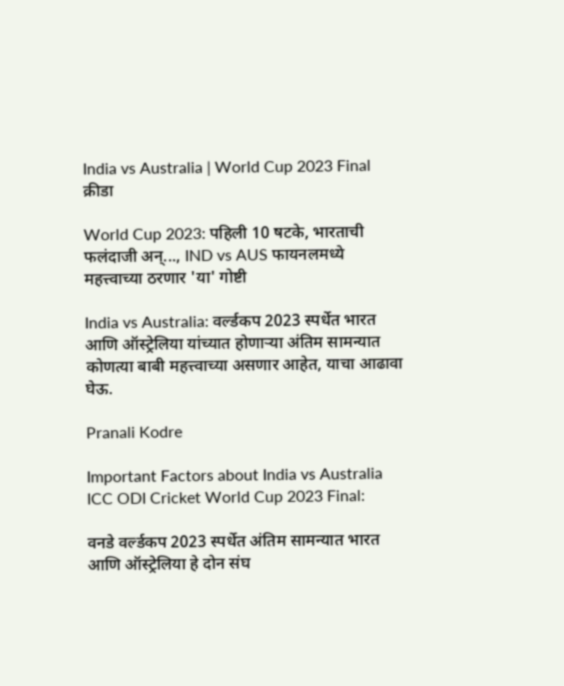India vs Australia | World Cup 2023 Final
क्रीडा

World Cup 2023: पहिली 10 षटके, भारताची फलंदाजी अन्..., IND vs AUS फायनलमध्ये महत्त्वाच्या ठरणार 'या' गोष्टी

India vs Australia: वर्ल्डकप 2023 स्पर्धेत भारत आणि ऑस्ट्रेलिया यांच्यात होणाऱ्या अंतिम सामन्यात कोणत्या बाबी महत्त्वाच्या असणार आहेत, याचा आढावा घेऊ.

Pranali Kodre

Important Factors about India vs Australia ICC ODI Cricket World Cup 2023 Final:

वनडे वर्ल्डकप 2023 स्पर्धेत अंतिम सामन्यात भारत आणि ऑस्ट्रेलिया हे दोन संघ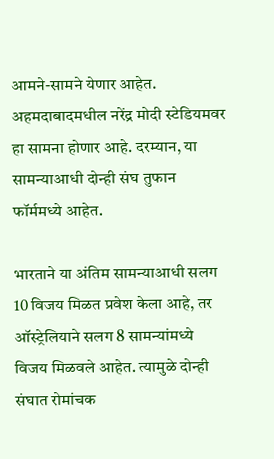आमने-सामने येणार आहेत. अहमदाबादमधील नरेंद्र मोदी स्टेडियमवर हा सामना होणार आहे. दरम्यान, या सामन्याआधी दोन्ही संघ तुफान फॉर्ममध्ये आहेत.

भारताने या अंतिम सामन्याआधी सलग 10 विजय मिळत प्रवेश केला आहे, तर ऑस्ट्रेलियाने सलग 8 सामन्यांमध्ये विजय मिळवले आहेत. त्यामुळे दोन्ही संघात रोमांचक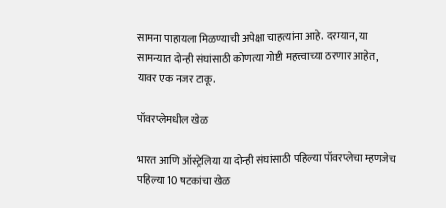सामना पाहायला मिळण्याची अपेक्षा चाहत्यांना आहे. दरम्यान, या सामन्यात दोन्ही संघांसाठी कोणत्या गोष्टी महत्त्वाच्या ठरणार आहेत, यावर एक नजर टाकू.

पॉवरप्लेमधील खेळ

भारत आणि ऑस्ट्रेलिया या दोन्ही संघांसाठी पहिल्या पॉवरप्लेचा म्हणजेच पहिल्या 10 षटकांचा खेळ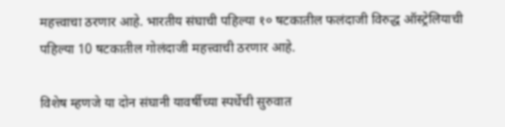महत्त्वाचा ठरणार आहे. भारतीय संघाची पहिल्या १० षटकातील फलंदाजी विरुद्ध ऑस्ट्रेलियाची पहिल्या 10 षटकातील गोलंदाजी महत्त्वाची ठरणार आहे.

विशेष म्हणजे या दोन संघानी यावर्षीच्या स्पर्धेची सुरुवात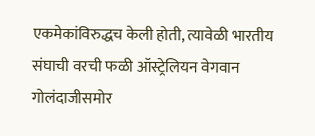एकमेकांविरुद्धच केली होती, त्यावेळी भारतीय संघाची वरची फळी ऑस्ट्रेलियन वेगवान गोलंदाजीसमोर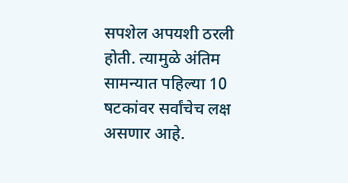सपशेल अपयशी ठरली होती. त्यामुळे अंतिम सामन्यात पहिल्या 10 षटकांवर सर्वांचेच लक्ष असणार आहे.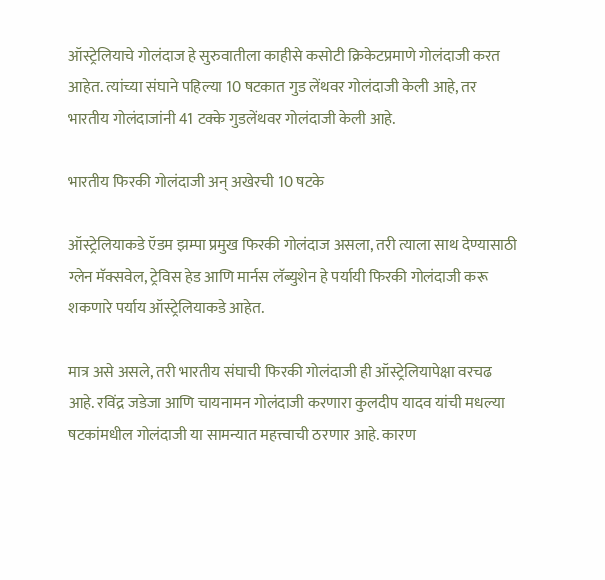ऑस्ट्रेलियाचे गोलंदाज हे सुरुवातीला काहीसे कसोटी क्रिकेटप्रमाणे गोलंदाजी करत आहेत. त्यांच्या संघाने पहिल्या 10 षटकात गुड लेंथवर गोलंदाजी केली आहे, तर भारतीय गोलंदाजांनी 41 टक्के गुडलेंथवर गोलंदाजी केली आहे.

भारतीय फिरकी गोलंदाजी अन् अखेरची 10 षटके

ऑस्ट्रेलियाकडे ऍडम झम्पा प्रमुख फिरकी गोलंदाज असला, तरी त्याला साथ देण्यासाठी ग्लेन मॅक्सवेल, ट्रेविस हेड आणि मार्नस लॅब्युशेन हे पर्यायी फिरकी गोलंदाजी करू शकणारे पर्याय ऑस्ट्रेलियाकडे आहेत.

मात्र असे असले, तरी भारतीय संघाची फिरकी गोलंदाजी ही ऑस्ट्रेलियापेक्षा वरचढ आहे. रविंद्र जडेजा आणि चायनामन गोलंदाजी करणारा कुलदीप यादव यांची मधल्या षटकांमधील गोलंदाजी या सामन्यात महत्त्वाची ठरणार आहे. कारण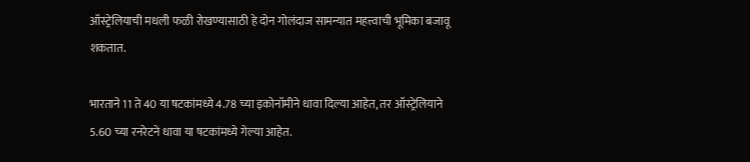ऑस्ट्रेलियाची मधली फळी रोखण्यासाठी हे दोन गोलंदाज सामन्यात महत्त्वाची भूमिका बजावू शकतात.

भारताने 11 ते 40 या षटकांमध्ये 4.78 च्या इकोनॉमीने धावा दिल्या आहेत, तर ऑस्ट्रेलियाने 5.60 च्या रनरेटने धावा या षटकांमध्ये गेल्या आहेत.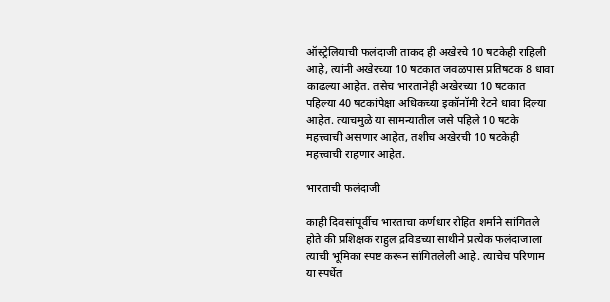ऑस्ट्रेलियाची फलंदाजी ताकद ही अखेरचे 10 षटकेही राहिली आहे, त्यांनी अखेरच्या 10 षटकात जवळपास प्रतिषटक 8 धावा काढल्या आहेत. तसेच भारतानेही अखेरच्या 10 षटकात पहिल्या 40 षटकांपेक्षा अधिकच्या इकॉनॉमी रेटने धावा दिल्या आहेत. त्याचमुळे या सामन्यातील जसे पहिले 10 षटके महत्त्वाची असणार आहेत, तशीच अखेरची 10 षटकेही महत्त्वाची राहणार आहेत.

भारताची फलंदाजी

काही दिवसांपूर्वीच भारताचा कर्णधार रोहित शर्माने सांगितले होते की प्रशिक्षक राहुल द्रविडच्या साथीने प्रत्येक फलंदाजाला त्याची भूमिका स्पष्ट करून सांगितलेली आहे. त्याचेच परिणाम या स्पर्धेत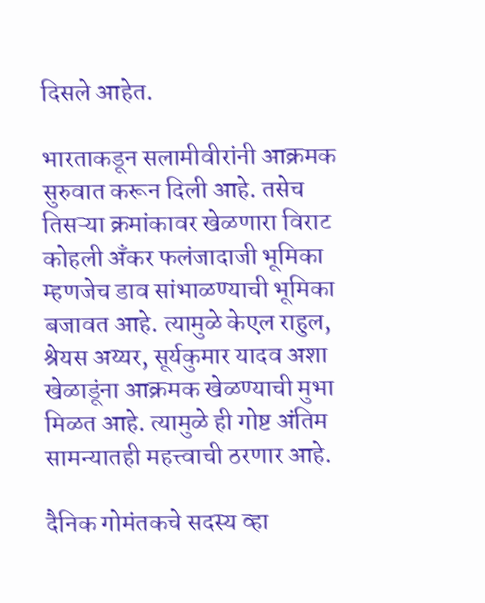दिसले आहेत.

भारताकडून सलामीवीरांनी आक्रमक सुरुवात करून दिली आहे. तसेच तिसऱ्या क्रमांकावर खेळणारा विराट कोहली अँकर फलंजादाजी भूमिका म्हणजेच डाव सांभाळण्याची भूमिका बजावत आहे. त्यामुळे केएल राहुल, श्रेयस अय्यर, सूर्यकुमार यादव अशा खेळाडूंना आक्रमक खेळण्याची मुभा मिळत आहे. त्यामुळे ही गोष्ट अंतिम सामन्यातही महत्त्वाची ठरणार आहे.

दैनिक गोमंतकचे सदस्य व्हा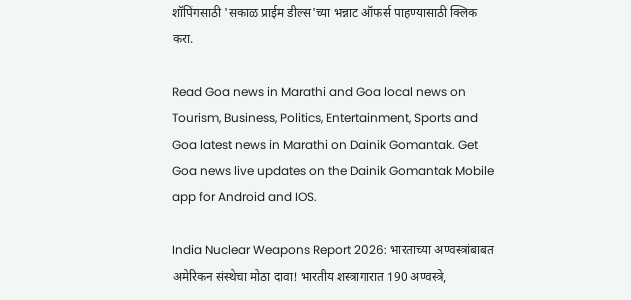शॉपिंगसाठी 'सकाळ प्राईम डील्स'च्या भन्नाट ऑफर्स पाहण्यासाठी क्लिक करा.

Read Goa news in Marathi and Goa local news on Tourism, Business, Politics, Entertainment, Sports and Goa latest news in Marathi on Dainik Gomantak. Get Goa news live updates on the Dainik Gomantak Mobile app for Android and IOS.

India Nuclear Weapons Report 2026: भारताच्या अण्वस्त्रांबाबत अमेरिकन संस्थेचा मोठा दावा! भारतीय शस्त्रागारात 190 अण्वस्त्रे,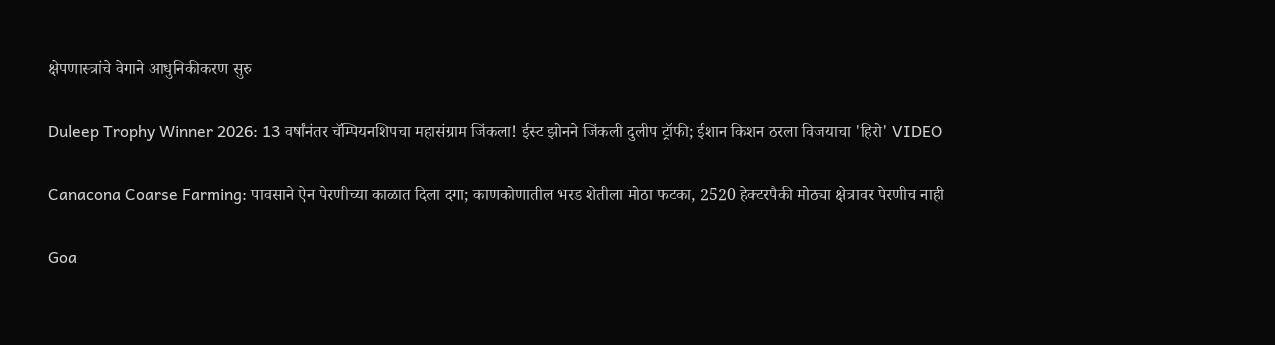क्षेपणास्त्रांचे वेगाने आधुनिकीकरण सुरु

Duleep Trophy Winner 2026: 13 वर्षांनंतर चॅम्पियनशिपचा महासंग्राम जिंकला! ईस्ट झोनने जिंकली दुलीप ट्रॉफी; ईशान किशन ठरला विजयाचा 'हिरो' VIDEO

Canacona Coarse Farming: पावसाने ऐन पेरणीच्या काळात दिला दगा; काणकोणातील भरड शेतीला मोठा फटका, 2520 हेक्टरपैकी मोठ्या क्षेत्रावर पेरणीच नाही

Goa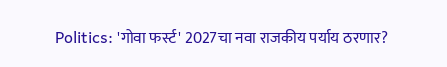Politics: 'गोवा फर्स्ट' 2027चा नवा राजकीय पर्याय ठरणार?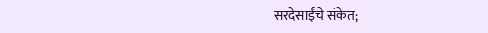सरदेसाईंचे संकेत;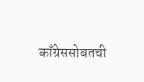काँग्रेससोबतची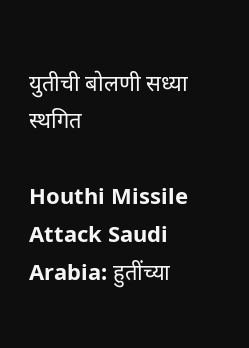युतीची बोलणी सध्या स्थगित

Houthi Missile Attack Saudi Arabia: हुतींच्या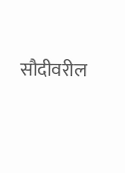सौदीवरील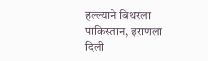हल्ल्याने बिथरला पाकिस्तान, इराणला दिली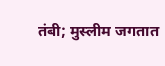तंबी; मुस्लीम जगतात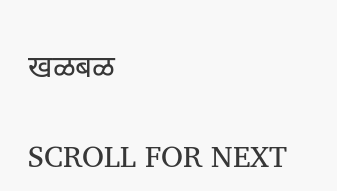खळबळ

SCROLL FOR NEXT